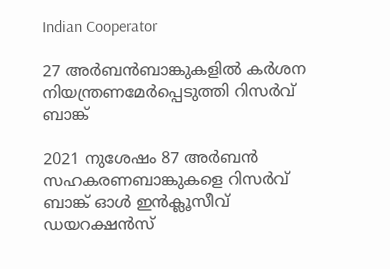Indian Cooperator

27 അര്‍ബന്‍ബാങ്കുകളില്‍ കര്‍ശന നിയന്ത്രണമേര്‍പ്പെടുത്തി റിസര്‍വ് ബാങ്ക്

2021 നുശേഷം 87 അര്‍ബന്‍ സഹകരണബാങ്കുകളെ റിസര്‍വ് ബാങ്ക് ഓള്‍ ഇന്‍ക്ലൂസീവ് ഡയറക്ഷന്‍സ്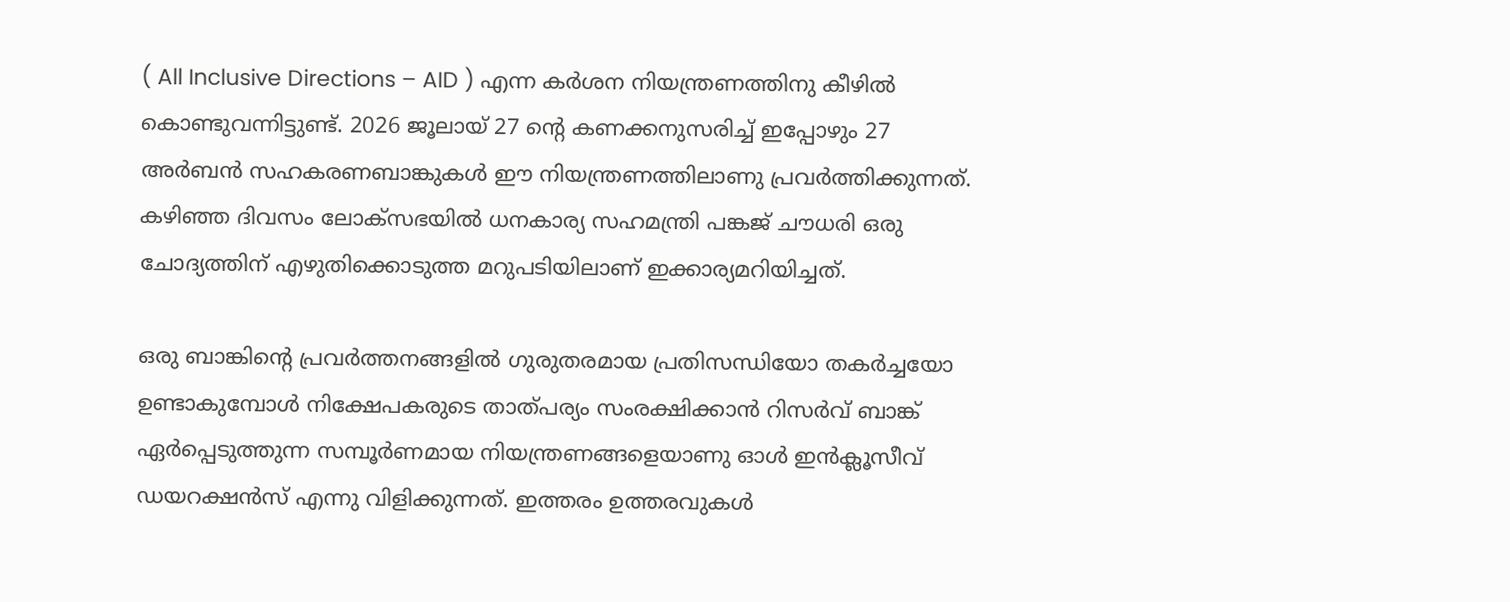( All Inclusive Directions – AID ) എന്ന കര്‍ശന നിയന്ത്രണത്തിനു കീഴില്‍ കൊണ്ടുവന്നിട്ടുണ്ട്. 2026 ജൂലായ് 27 ന്റെ കണക്കനുസരിച്ച് ഇപ്പോഴും 27 അര്‍ബന്‍ സഹകരണബാങ്കുകള്‍ ഈ നിയന്ത്രണത്തിലാണു പ്രവര്‍ത്തിക്കുന്നത്. കഴിഞ്ഞ ദിവസം ലോക്സഭയില്‍ ധനകാര്യ സഹമന്ത്രി പങ്കജ് ചൗധരി ഒരു ചോദ്യത്തിന് എഴുതിക്കൊടുത്ത മറുപടിയിലാണ് ഇക്കാര്യമറിയിച്ചത്.

ഒരു ബാങ്കിന്റെ പ്രവര്‍ത്തനങ്ങളില്‍ ഗുരുതരമായ പ്രതിസന്ധിയോ തകര്‍ച്ചയോ ഉണ്ടാകുമ്പോള്‍ നിക്ഷേപകരുടെ താത്പര്യം സംരക്ഷിക്കാന്‍ റിസര്‍വ് ബാങ്ക് ഏര്‍പ്പെടുത്തുന്ന സമ്പൂര്‍ണമായ നിയന്ത്രണങ്ങളെയാണു ഓള്‍ ഇന്‍ക്ലൂസീവ് ഡയറക്ഷന്‍സ് എന്നു വിളിക്കുന്നത്. ഇത്തരം ഉത്തരവുകള്‍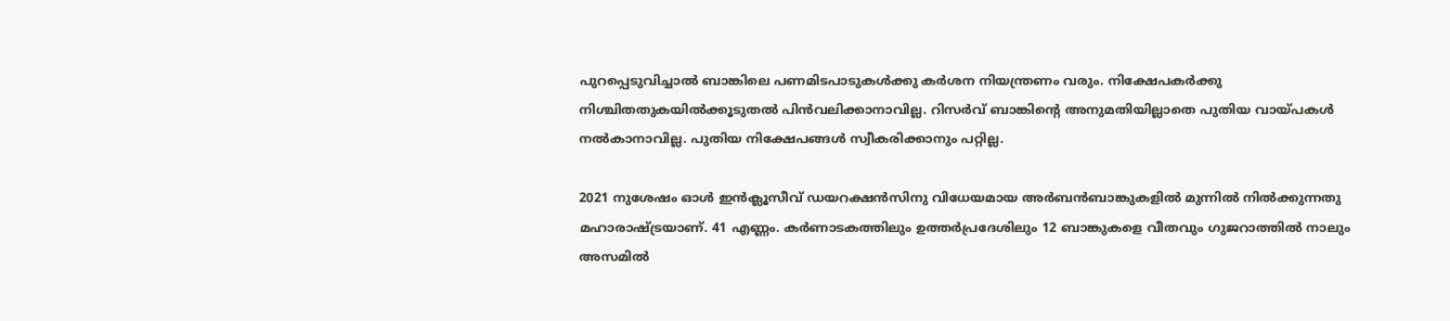പുറപ്പെടുവിച്ചാല്‍ ബാങ്കിലെ പണമിടപാടുകള്‍ക്കു കര്‍ശന നിയന്ത്രണം വരും. നിക്ഷേപകര്‍ക്കു നിശ്ചിതതുകയില്‍ക്കൂടുതല്‍ പിന്‍വലിക്കാനാവില്ല. റിസര്‍വ് ബാങ്കിന്റെ അനുമതിയില്ലാതെ പുതിയ വായ്പകള്‍ നല്‍കാനാവില്ല. പുതിയ നിക്ഷേപങ്ങള്‍ സ്വീകരിക്കാനും പറ്റില്ല.

2021 നുശേഷം ഓള്‍ ഇന്‍ക്ലൂസീവ് ഡയറക്ഷന്‍സിനു വിധേയമായ അര്‍ബന്‍ബാങ്കുകളില്‍ മുന്നില്‍ നില്‍ക്കുന്നതു മഹാരാഷ്ട്രയാണ്. 41 എണ്ണം. കര്‍ണാടകത്തിലും ഉത്തര്‍പ്രദേശിലും 12 ബാങ്കുകളെ വീതവും ഗുജറാത്തില്‍ നാലും അസമില്‍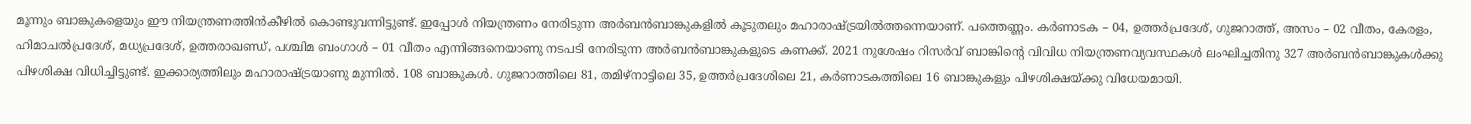മൂന്നും ബാങ്കുകളെയും ഈ നിയന്ത്രണത്തിന്‍കീഴില്‍ കൊണ്ടുവന്നിട്ടുണ്ട്. ഇപ്പോള്‍ നിയന്ത്രണം നേരിടുന്ന അര്‍ബന്‍ബാങ്കുകളില്‍ കൂടുതലും മഹാരാഷ്ട്രയില്‍ത്തന്നെയാണ്. പത്തെണ്ണം. കര്‍ണാടക – 04, ഉത്തര്‍പ്രദേശ്, ഗുജറാത്ത്, അസം – 02 വീതം, കേരളം, ഹിമാചല്‍പ്രദേശ്, മധ്യപ്രദേശ്, ഉത്തരാഖണ്ഡ്, പശ്ചിമ ബംഗാള്‍ – 01 വീതം എന്നിങ്ങനെയാണു നടപടി നേരിടുന്ന അര്‍ബന്‍ബാങ്കുകളുടെ കണക്ക്. 2021 നുശേഷം റിസര്‍വ് ബാങ്കിന്റെ വിവിധ നിയന്ത്രണവ്യവസ്ഥകള്‍ ലംഘിച്ചതിനു 327 അര്‍ബന്‍ബാങ്കുകള്‍ക്കു പിഴശിക്ഷ വിധിച്ചിട്ടുണ്ട്. ഇക്കാര്യത്തിലും മഹാരാഷ്ട്രയാണു മുന്നില്‍. 108 ബാങ്കുകള്‍. ഗുജറാത്തിലെ 81, തമിഴ്നാട്ടിലെ 35, ഉത്തര്‍പ്രദേശിലെ 21, കര്‍ണാടകത്തിലെ 16 ബാങ്കുകളും പിഴശിക്ഷയ്ക്കു വിധേയമായി.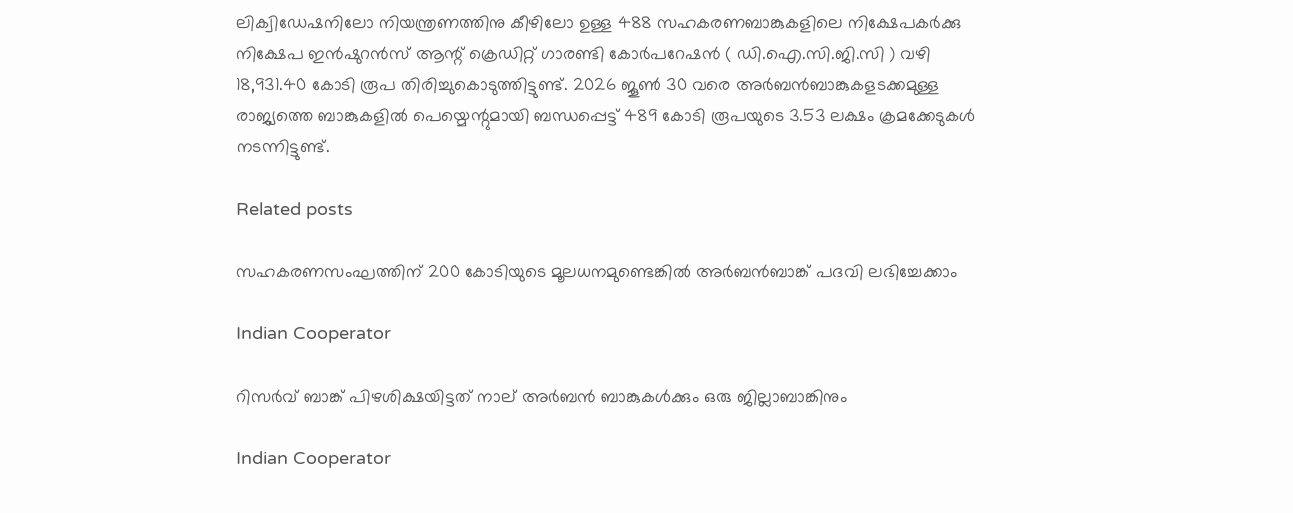ലിക്വിഡേഷനിലോ നിയന്ത്രണത്തിനു കീഴിലോ ഉള്ള 488 സഹകരണബാങ്കുകളിലെ നിക്ഷേപകര്‍ക്കു നിക്ഷേപ ഇന്‍ഷുറന്‍സ് ആന്റ് ക്രെഡിറ്റ് ഗാരണ്ടി കോര്‍പറേഷന്‍ ( ഡി.ഐ.സി.ജി.സി ) വഴി 18,931.40 കോടി രൂപ തിരിച്ചുകൊടുത്തിട്ടുണ്ട്. 2026 ജൂണ്‍ 30 വരെ അര്‍ബന്‍ബാങ്കുകളടക്കമുള്ള രാജ്യത്തെ ബാങ്കുകളില്‍ പെയ്മെന്റുമായി ബന്ധപ്പെട്ട് 489 കോടി രൂപയുടെ 3.53 ലക്ഷം ക്രമക്കേടുകള്‍ നടന്നിട്ടുണ്ട്.

Related posts

സഹകരണസംഘത്തിന് 200 കോടിയുടെ മൂലധനമുണ്ടെങ്കില്‍ അര്‍ബന്‍ബാങ്ക് പദവി ലഭിച്ചേക്കാം

Indian Cooperator

റിസര്‍വ് ബാങ്ക് പിഴശിക്ഷയിട്ടത് നാല് അര്‍ബന്‍ ബാങ്കുകള്‍ക്കും ഒരു ജില്ലാബാങ്കിനും

Indian Cooperator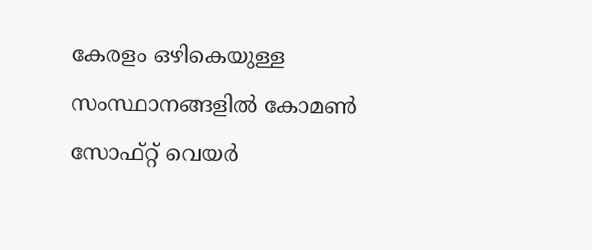കേരളം ഒഴികെയുള്ള സംസ്ഥാനങ്ങളില്‍ കോമണ്‍ സോഫ്റ്റ് വെയര്‍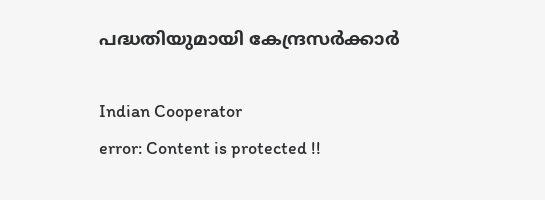പദ്ധതിയുമായി കേന്ദ്രസര്‍ക്കാര്‍

Indian Cooperator
error: Content is protected !!